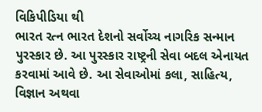વિકિપીડિયા થી
ભારત રત્ન ભારત દેશનો સર્વોચ્ચ નાગરિક સન્માન પુરસ્કાર છે. આ પુરસ્કાર રાષ્ટ્રની સેવા બદલ એનાયત કરવામાં આવે છે. આ સેવાઓમાં કલા, સાહિત્ય, વિજ્ઞાન અથવા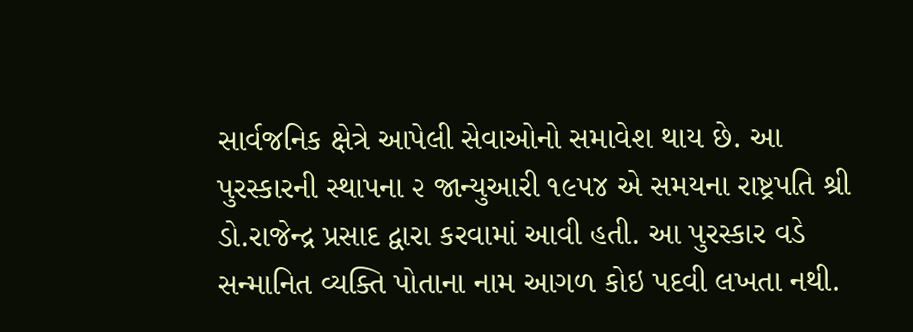સાર્વજનિક ક્ષેત્રે આપેલી સેવાઓનો સમાવેશ થાય છે. આ પુરસ્કારની સ્થાપના ૨ જાન્યુઆરી ૧૯૫૪ એ સમયના રાષ્ટ્રપતિ શ્રી ડો.રાજેન્દ્ર પ્રસાદ દ્વારા કરવામાં આવી હતી. આ પુરસ્કાર વડે સન્માનિત વ્યક્તિ પોતાના નામ આગળ કોઇ પદવી લખતા નથી.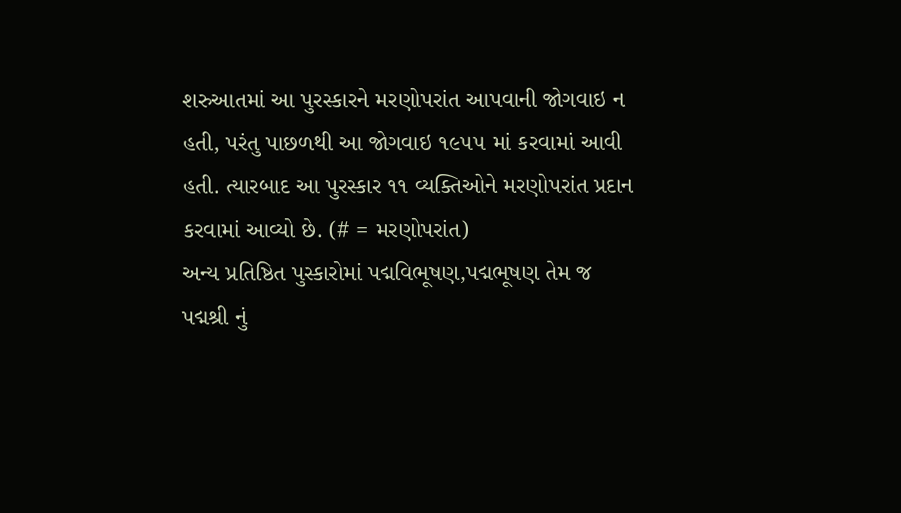શરુઆતમાં આ પુરસ્કારને મરણોપરાંત આપવાની જોગવાઇ ન હતી, પરંતુ પાછળથી આ જોગવાઇ ૧૯૫૫ માં કરવામાં આવી હતી. ત્યારબાદ આ પુરસ્કાર ૧૧ વ્યક્તિઓને મરણોપરાંત પ્રદાન કરવામાં આવ્યો છે. (# = મરણોપરાંત)
અન્ય પ્રતિષ્ઠિત પુસ્કારોમાં પદ્મવિભૂષણ,પદ્મભૂષણ તેમ જ પદ્મશ્રી નું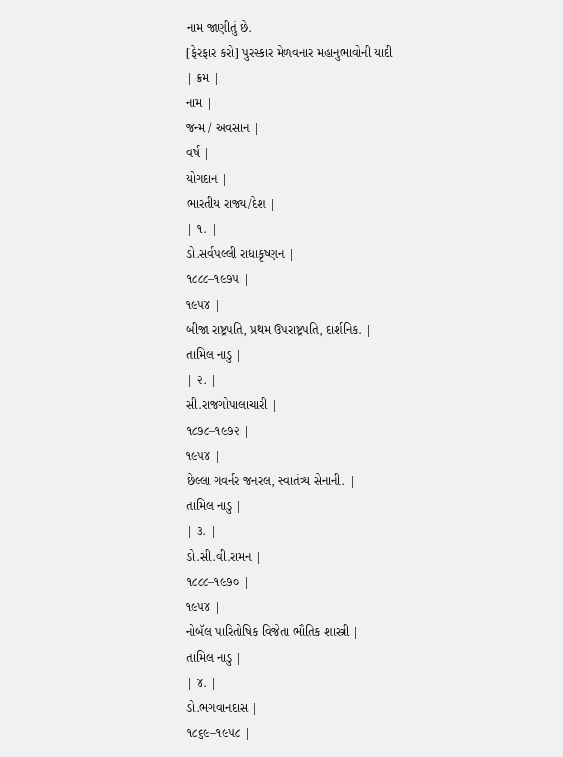નામ જાણીતું છે.
[ફેરફાર કરો] પુરસ્કાર મેળવનાર મહાનુભાવોની યાદી
| ક્રમ |
નામ |
જન્મ / અવસાન |
વર્ષ |
યોગદાન |
ભારતીય રાજ્ય/દેશ |
| ૧. |
ડો.સર્વપલ્લી રાધાકૃષ્ણન |
૧૮૮૮–૧૯૭૫ |
૧૯૫૪ |
બીજા રાષ્ટ્રપતિ, પ્રથમ ઉપરાષ્ટ્રપતિ, દાર્શનિક. |
તામિલ નાડુ |
| ૨. |
સી.રાજગોપાલાચારી |
૧૮૭૮–૧૯૭૨ |
૧૯૫૪ |
છેલ્લા ગવર્નર જનરલ, સ્વાતંત્ર્ય સેનાની. |
તામિલ નાડુ |
| ૩. |
ડો.સી.વી.રામન |
૧૮૮૮–૧૯૭૦ |
૧૯૫૪ |
નોબૅલ પારિતોષિક વિજેતા ભૌતિક શાસ્ત્રી |
તામિલ નાડુ |
| ૪. |
ડો.ભગવાનદાસ |
૧૮૬૯–૧૯૫૮ |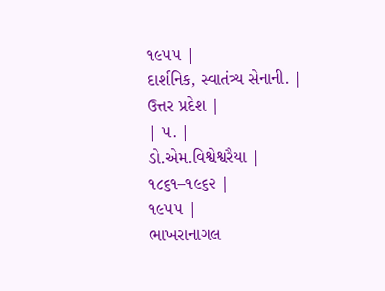૧૯૫૫ |
દાર્શનિક, સ્વાતંત્ર્ય સેનાની. |
ઉત્તર પ્રદેશ |
| ૫. |
ડો.એમ.વિશ્વેશ્વરૈયા |
૧૮૬૧–૧૯૬૨ |
૧૯૫૫ |
ભાખરાનાગલ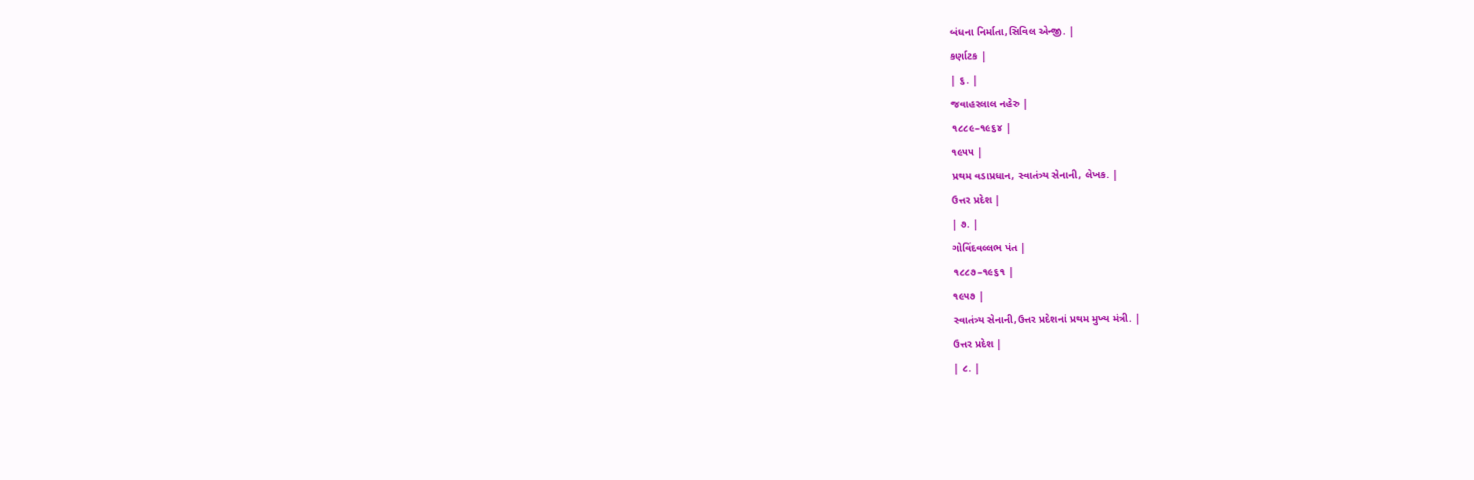બંધના નિર્માતા,સિવિલ એન્જી. |
કર્ણાટક |
| ૬. |
જવાહરલાલ નહેરુ |
૧૮૮૯–૧૯૬૪ |
૧૯૫૫ |
પ્રથમ વડાપ્રધાન, સ્વાતંત્ર્ય સેનાની, લેખક. |
ઉત્તર પ્રદેશ |
| ૭. |
ગોવિંદવલ્લભ પંત |
૧૮૮૭–૧૯૬૧ |
૧૯૫૭ |
સ્વાતંત્ર્ય સેનાની,ઉત્તર પ્રદેશનાં પ્રથમ મુખ્ય મંત્રી. |
ઉત્તર પ્રદેશ |
| ૮. |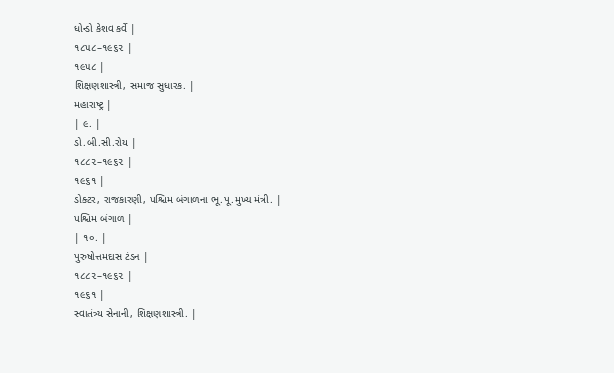ધોન્ડો કેશવ કર્વે |
૧૮૫૮–૧૯૬૨ |
૧૯૫૮ |
શિક્ષણશાસ્ત્રી, સમાજ સુધારક. |
મહારાષ્ટ્ર |
| ૯. |
ડો.બી.સી.રોય |
૧૮૮૨–૧૯૬૨ |
૧૯૬૧ |
ડોક્ટર, રાજકારણી, પશ્ચિમ બંગાળના ભૂ.પૂ.મુખ્ય મંત્રી. |
પશ્ચિમ બંગાળ |
| ૧૦. |
પુરુષોત્તમદાસ ટંડન |
૧૮૮૨–૧૯૬૨ |
૧૯૬૧ |
સ્વાતંત્ર્ય સેનાની, શિક્ષણશાસ્ત્રી. |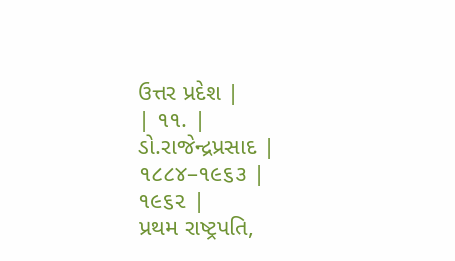ઉત્તર પ્રદેશ |
| ૧૧. |
ડો.રાજેન્દ્રપ્રસાદ |
૧૮૮૪–૧૯૬૩ |
૧૯૬૨ |
પ્રથમ રાષ્ટ્રપતિ,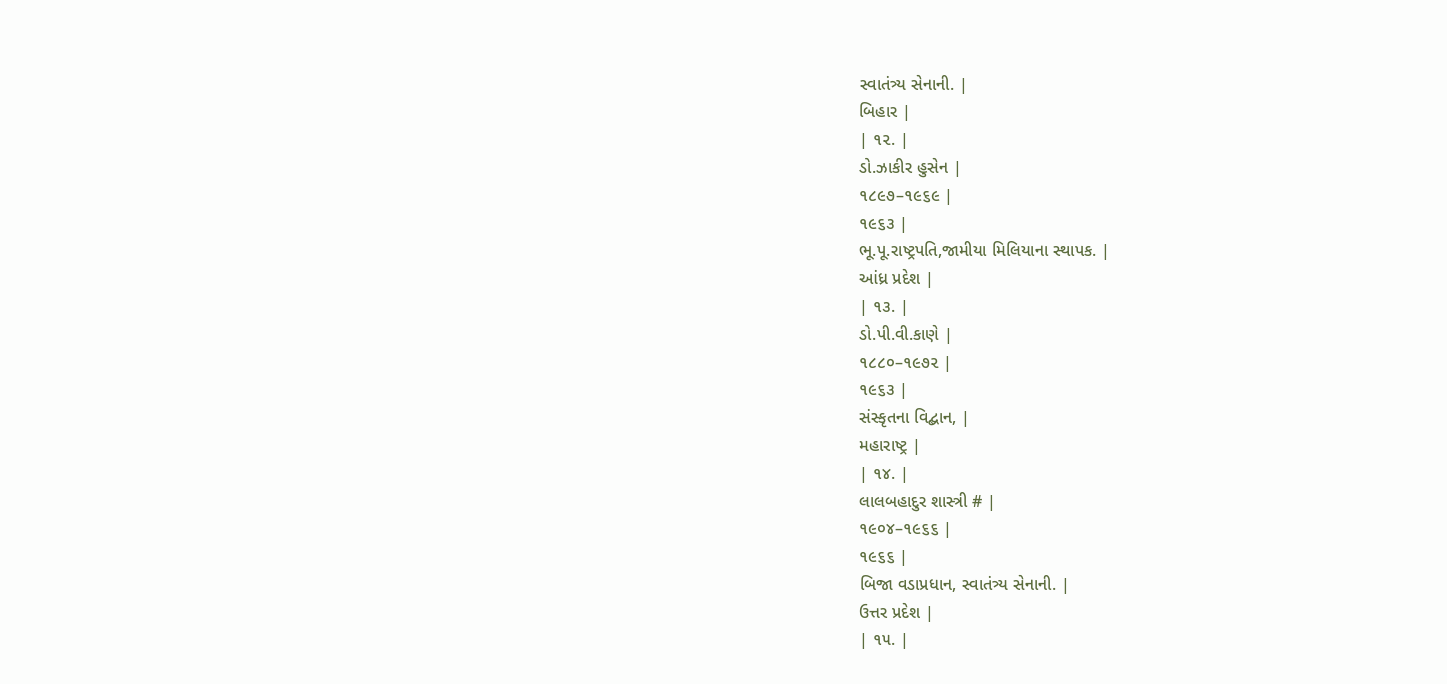સ્વાતંત્ર્ય સેનાની. |
બિહાર |
| ૧૨. |
ડો.ઝાકીર હુસેન |
૧૮૯૭–૧૯૬૯ |
૧૯૬૩ |
ભૂ.પૂ.રાષ્ટ્રપતિ,જામીયા મિલિયાના સ્થાપક. |
આંધ્ર પ્રદેશ |
| ૧૩. |
ડો.પી.વી.કાણે |
૧૮૮૦–૧૯૭૨ |
૧૯૬૩ |
સંસ્કૃતના વિદ્બાન, |
મહારાષ્ટ્ર |
| ૧૪. |
લાલબહાદુર શાસ્ત્રી # |
૧૯૦૪–૧૯૬૬ |
૧૯૬૬ |
બિજા વડાપ્રધાન, સ્વાતંત્ર્ય સેનાની. |
ઉત્તર પ્રદેશ |
| ૧૫. |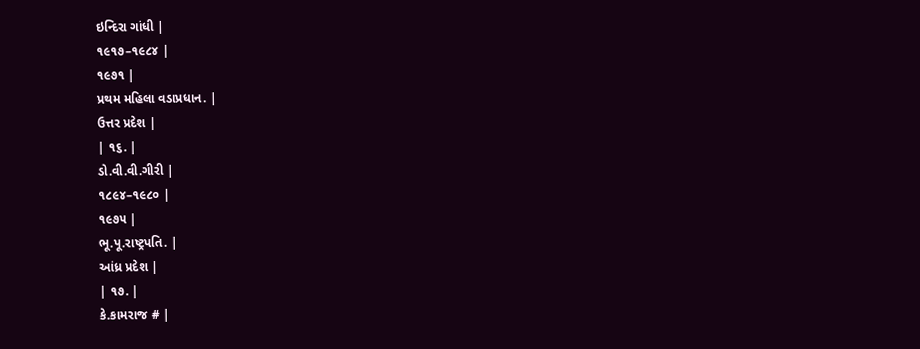ઇન્દિરા ગાંધી |
૧૯૧૭–૧૯૮૪ |
૧૯૭૧ |
પ્રથમ મહિલા વડાપ્રધાન. |
ઉત્તર પ્રદેશ |
| ૧૬. |
ડો.વી.વી.ગીરી |
૧૮૯૪–૧૯૮૦ |
૧૯૭૫ |
ભૂ.પૂ.રાષ્ટ્રપતિ. |
આંધ્ર પ્રદેશ |
| ૧૭. |
કે.કામરાજ # |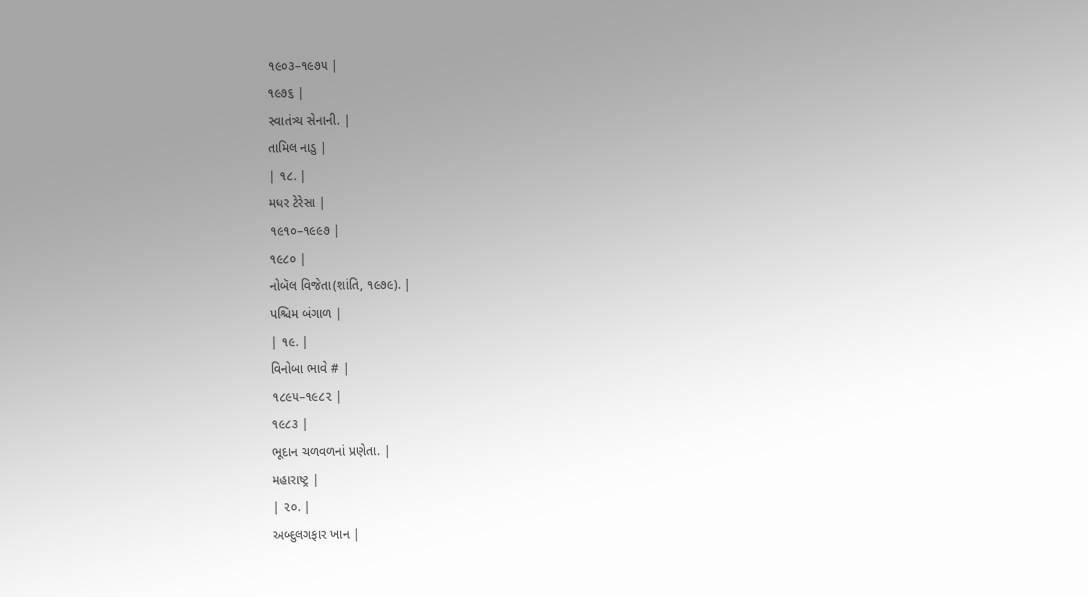૧૯૦૩–૧૯૭૫ |
૧૯૭૬ |
સ્વાતંત્ર્ય સેનાની. |
તામિલ નાડુ |
| ૧૮. |
મધર ટેરેસા |
૧૯૧૦–૧૯૯૭ |
૧૯૮૦ |
નોબૅલ વિજેતા(શાંતિ, ૧૯૭૯). |
પશ્ચિમ બંગાળ |
| ૧૯. |
વિનોબા ભાવે # |
૧૮૯૫–૧૯૮૨ |
૧૯૮૩ |
ભૂદાન ચળવળનાં પ્રણેતા. |
મહારાષ્ટ્ર |
| ૨૦. |
અબ્દુલગફાર ખાન |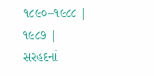૧૮૯૦–૧૯૮૮ |
૧૯૮૭ |
સરહદનાં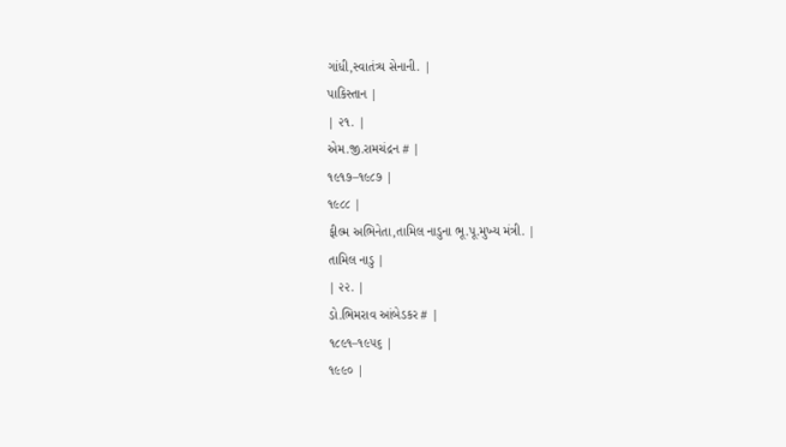ગાંધી,સ્વાતંત્ર્ય સેનાની. |
પાકિસ્તાન |
| ૨૧. |
એમ.જી.રામચંદ્રન # |
૧૯૧૭–૧૯૮૭ |
૧૯૮૮ |
ફીલ્મ અભિનેતા,તામિલ નાડુના ભૂ.પૂ.મુખ્ય મંત્રી. |
તામિલ નાડુ |
| ૨૨. |
ડો.ભિમરાવ આંબેડકર # |
૧૮૯૧–૧૯૫૬ |
૧૯૯૦ |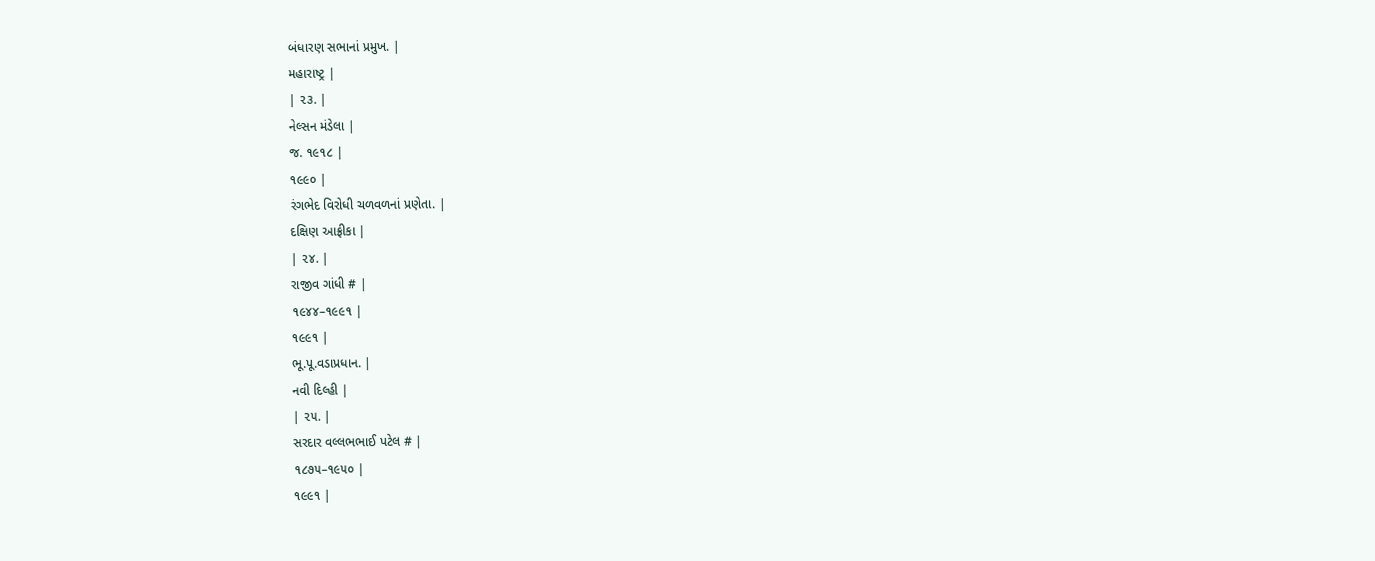બંધારણ સભાનાં પ્રમુખ. |
મહારાષ્ટ્ર |
| ૨૩. |
નેલ્સન મંડેલા |
જ. ૧૯૧૮ |
૧૯૯૦ |
રંગભેદ વિરોધી ચળવળનાં પ્રણેતા. |
દક્ષિણ આફ્રીકા |
| ૨૪. |
રાજીવ ગાંધી # |
૧૯૪૪–૧૯૯૧ |
૧૯૯૧ |
ભૂ.પૂ.વડાપ્રધાન. |
નવી દિલ્હી |
| ૨૫. |
સરદાર વલ્લભભાઈ પટેલ # |
૧૮૭૫–૧૯૫૦ |
૧૯૯૧ |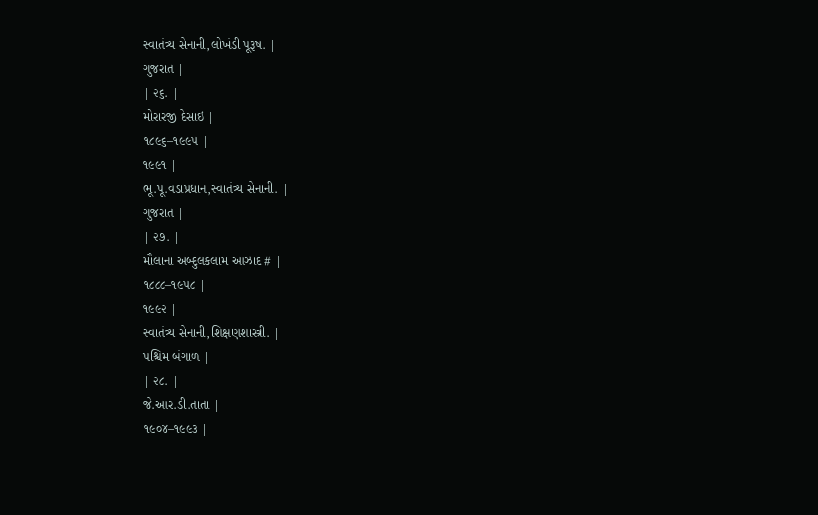સ્વાતંત્ર્ય સેનાની,લોખંડી પૂરૂષ. |
ગુજરાત |
| ૨૬. |
મોરારજી દેસાઇ |
૧૮૯૬–૧૯૯૫ |
૧૯૯૧ |
ભૂ.પૂ.વડાપ્રધાન,સ્વાતંત્ર્ય સેનાની. |
ગુજરાત |
| ૨૭. |
મૌલાના અબ્દુલકલામ આઝાદ # |
૧૮૮૮–૧૯૫૮ |
૧૯૯૨ |
સ્વાતંત્ર્ય સેનાની,શિક્ષણશાસ્ત્રી. |
પશ્ચિમ બંગાળ |
| ૨૮. |
જે.આર.ડી.તાતા |
૧૯૦૪–૧૯૯૩ |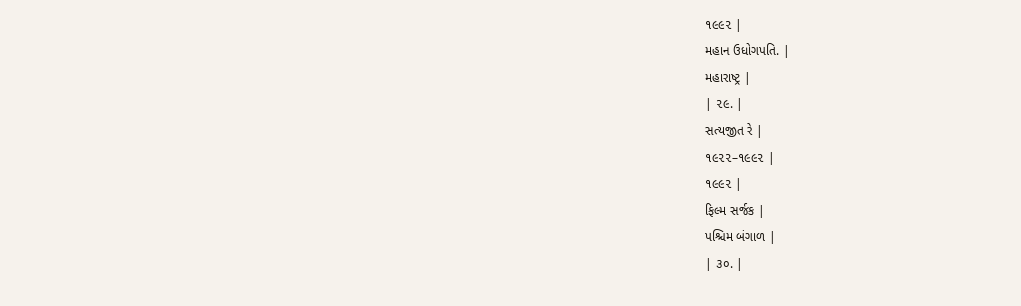૧૯૯૨ |
મહાન ઉધોગપતિ. |
મહારાષ્ટ્ર |
| ૨૯. |
સત્યજીત રે |
૧૯૨૨–૧૯૯૨ |
૧૯૯૨ |
ફિલ્મ સર્જક |
પશ્ચિમ બંગાળ |
| ૩૦. |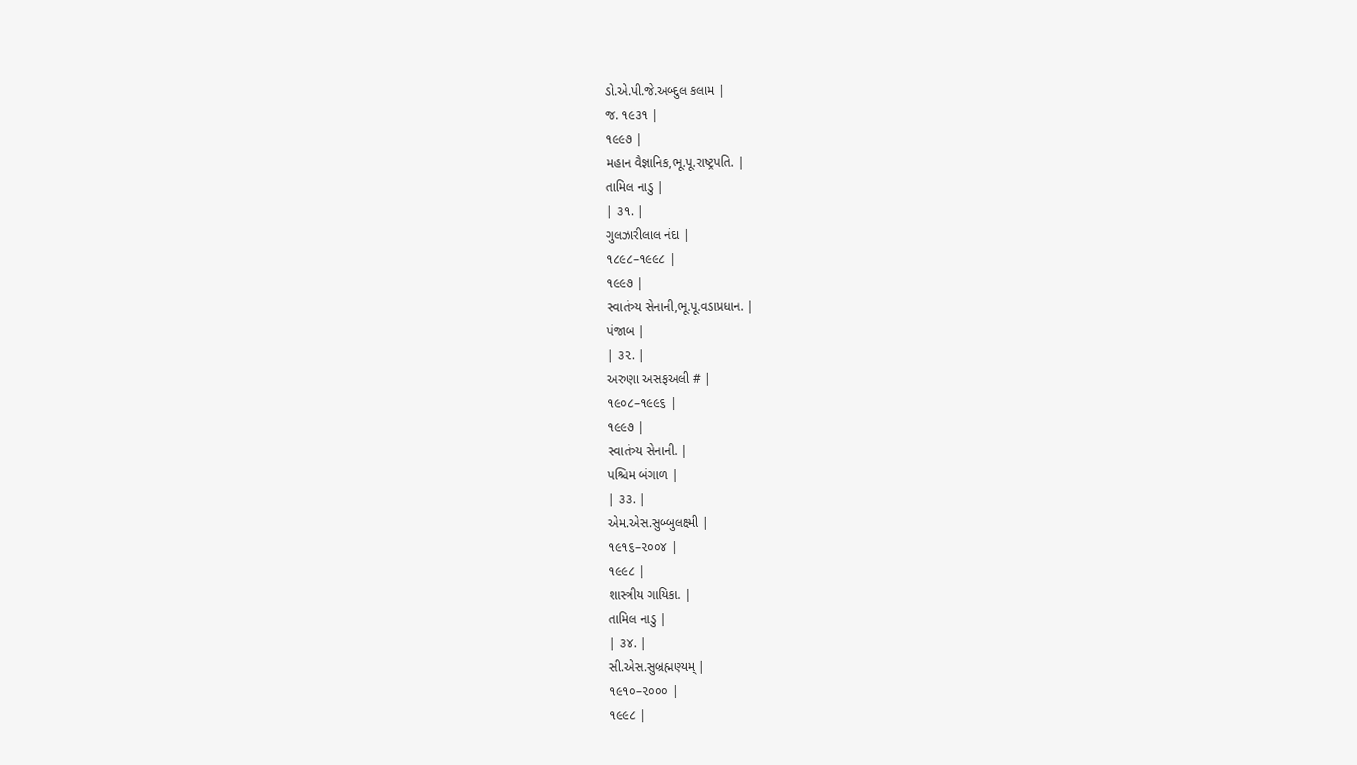ડો.એ.પી.જે.અબ્દુલ કલામ |
જ. ૧૯૩૧ |
૧૯૯૭ |
મહાન વૈજ્ઞાનિક,ભૂ.પૂ.રાષ્ટ્રપતિ. |
તામિલ નાડુ |
| ૩૧. |
ગુલઝારીલાલ નંદા |
૧૮૯૮–૧૯૯૮ |
૧૯૯૭ |
સ્વાતંત્ર્ય સેનાની,ભૂ.પૂ.વડાપ્રધાન. |
પંજાબ |
| ૩૨. |
અરુણા અસફઅલી # |
૧૯૦૮–૧૯૯૬ |
૧૯૯૭ |
સ્વાતંત્ર્ય સેનાની. |
પશ્ચિમ બંગાળ |
| ૩૩. |
એમ.એસ.સુબ્બુલક્ષ્મી |
૧૯૧૬–૨૦૦૪ |
૧૯૯૮ |
શાસ્ત્રીય ગાયિકા. |
તામિલ નાડુ |
| ૩૪. |
સી.એસ.સુબ્રહ્મણ્યમ્ |
૧૯૧૦–૨૦૦૦ |
૧૯૯૮ |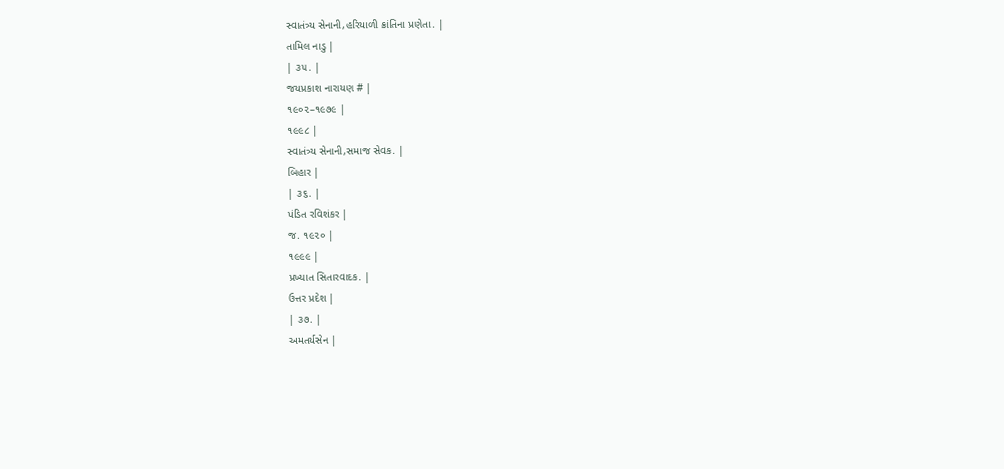સ્વાતંત્ર્ય સેનાની,હરિયાળી ક્રાંતિના પ્રણેતા. |
તામિલ નાડુ |
| ૩૫. |
જયપ્રકાશ નારાયણ # |
૧૯૦૨–૧૯૭૯ |
૧૯૯૮ |
સ્વાતંત્ર્ય સેનાની,સમાજ સેવક. |
બિહાર |
| ૩૬. |
પંડિત રવિશંકર |
જ. ૧૯૨૦ |
૧૯૯૯ |
પ્રખ્યાત સિતારવાદક. |
ઉત્તર પ્રદેશ |
| ૩૭. |
અમતર્યસેન |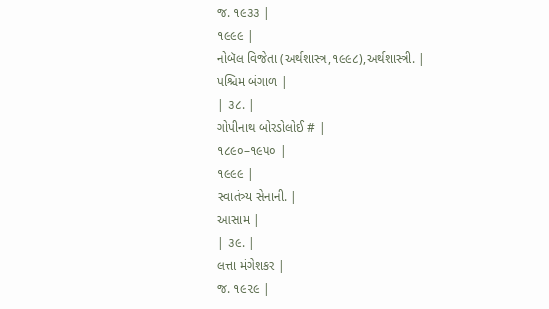જ. ૧૯૩૩ |
૧૯૯૯ |
નોબૅલ વિજેતા (અર્થશાસ્ત્ર,૧૯૯૮),અર્થશાસ્ત્રી. |
પશ્ચિમ બંગાળ |
| ૩૮. |
ગોપીનાથ બોરડોલોઈ # |
૧૮૯૦–૧૯૫૦ |
૧૯૯૯ |
સ્વાતંત્ર્ય સેનાની. |
આસામ |
| ૩૯. |
લત્તા મંગેશકર |
જ. ૧૯૨૯ |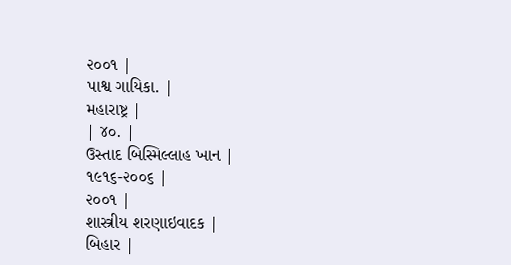૨૦૦૧ |
પાશ્વ ગાયિકા. |
મહારાષ્ટ્ર |
| ૪૦. |
ઉસ્તાદ બિસ્મિલ્લાહ ખાન |
૧૯૧૬-૨૦૦૬ |
૨૦૦૧ |
શાસ્ત્રીય શરણાઇવાદક |
બિહાર |